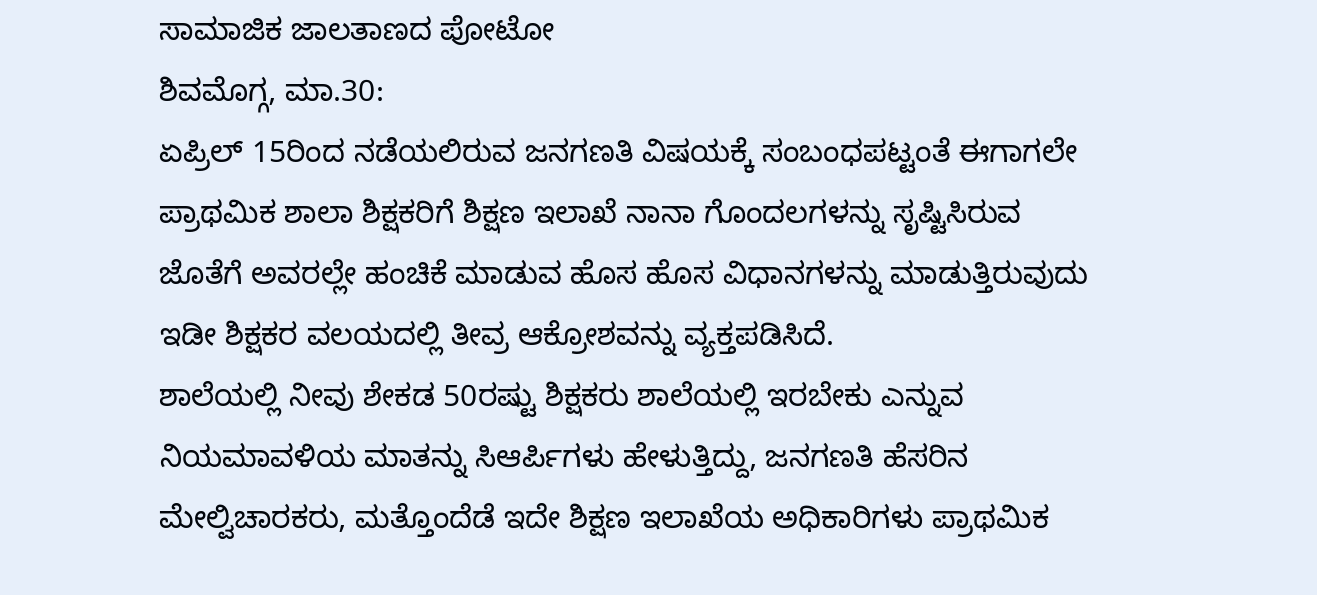ಸಾಮಾಜಿಕ ಜಾಲತಾಣದ ಪೋಟೋ
ಶಿವಮೊಗ್ಗ, ಮಾ.30:
ಏಪ್ರಿಲ್ 15ರಿಂದ ನಡೆಯಲಿರುವ ಜನಗಣತಿ ವಿಷಯಕ್ಕೆ ಸಂಬಂಧಪಟ್ಟಂತೆ ಈಗಾಗಲೇ ಪ್ರಾಥಮಿಕ ಶಾಲಾ ಶಿಕ್ಷಕರಿಗೆ ಶಿಕ್ಷಣ ಇಲಾಖೆ ನಾನಾ ಗೊಂದಲಗಳನ್ನು ಸೃಷ್ಟಿಸಿರುವ ಜೊತೆಗೆ ಅವರಲ್ಲೇ ಹಂಚಿಕೆ ಮಾಡುವ ಹೊಸ ಹೊಸ ವಿಧಾನಗಳನ್ನು ಮಾಡುತ್ತಿರುವುದು ಇಡೀ ಶಿಕ್ಷಕರ ವಲಯದಲ್ಲಿ ತೀವ್ರ ಆಕ್ರೋಶವನ್ನು ವ್ಯಕ್ತಪಡಿಸಿದೆ.
ಶಾಲೆಯಲ್ಲಿ ನೀವು ಶೇಕಡ 50ರಷ್ಟು ಶಿಕ್ಷಕರು ಶಾಲೆಯಲ್ಲಿ ಇರಬೇಕು ಎನ್ನುವ ನಿಯಮಾವಳಿಯ ಮಾತನ್ನು ಸಿಆರ್ಪಿಗಳು ಹೇಳುತ್ತಿದ್ದು, ಜನಗಣತಿ ಹೆಸರಿನ ಮೇಲ್ವಿಚಾರಕರು, ಮತ್ತೊಂದೆಡೆ ಇದೇ ಶಿಕ್ಷಣ ಇಲಾಖೆಯ ಅಧಿಕಾರಿಗಳು ಪ್ರಾಥಮಿಕ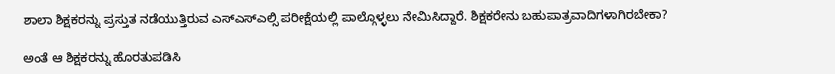ಶಾಲಾ ಶಿಕ್ಷಕರನ್ನು ಪ್ರಸ್ತುತ ನಡೆಯುತ್ತಿರುವ ಎಸ್ಎಸ್ಎಲ್ಸಿ ಪರೀಕ್ಷೆಯಲ್ಲಿ ಪಾಲ್ಗೊಳ್ಳಲು ನೇಮಿಸಿದ್ದಾರೆ. ಶಿಕ್ಷಕರೇನು ಬಹುಪಾತ್ರವಾದಿಗಳಾಗಿರಬೇಕಾ?

ಅಂತೆ ಆ ಶಿಕ್ಷಕರನ್ನು ಹೊರತುಪಡಿಸಿ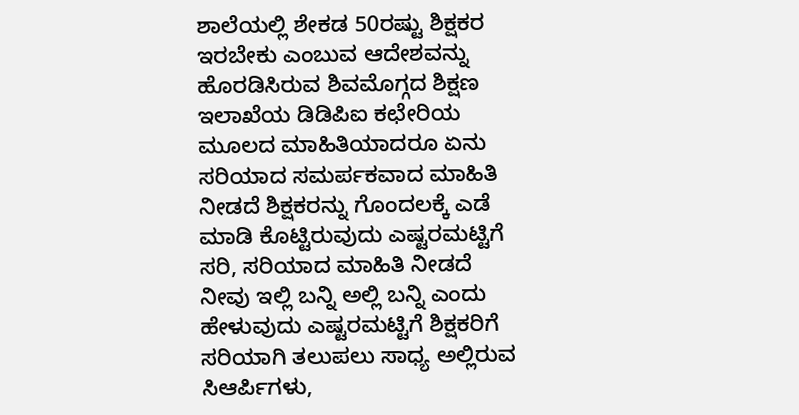ಶಾಲೆಯಲ್ಲಿ ಶೇಕಡ 50ರಷ್ಟು ಶಿಕ್ಷಕರ ಇರಬೇಕು ಎಂಬುವ ಆದೇಶವನ್ನು ಹೊರಡಿಸಿರುವ ಶಿವಮೊಗ್ಗದ ಶಿಕ್ಷಣ ಇಲಾಖೆಯ ಡಿಡಿಪಿಐ ಕಛೇರಿಯ ಮೂಲದ ಮಾಹಿತಿಯಾದರೂ ಏನು ಸರಿಯಾದ ಸಮರ್ಪಕವಾದ ಮಾಹಿತಿ ನೀಡದೆ ಶಿಕ್ಷಕರನ್ನು ಗೊಂದಲಕ್ಕೆ ಎಡೆ ಮಾಡಿ ಕೊಟ್ಟಿರುವುದು ಎಷ್ಟರಮಟ್ಟಿಗೆ ಸರಿ, ಸರಿಯಾದ ಮಾಹಿತಿ ನೀಡದೆ ನೀವು ಇಲ್ಲಿ ಬನ್ನಿ ಅಲ್ಲಿ ಬನ್ನಿ ಎಂದು ಹೇಳುವುದು ಎಷ್ಟರಮಟ್ಟಿಗೆ ಶಿಕ್ಷಕರಿಗೆ ಸರಿಯಾಗಿ ತಲುಪಲು ಸಾಧ್ಯ ಅಲ್ಲಿರುವ ಸಿಆರ್ಪಿಗಳು,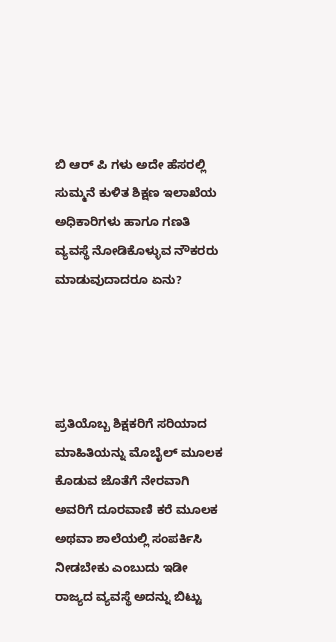ಬಿ ಆರ್ ಪಿ ಗಳು ಅದೇ ಹೆಸರಲ್ಲಿ ಸುಮ್ಮನೆ ಕುಳಿತ ಶಿಕ್ಷಣ ಇಲಾಖೆಯ ಅಧಿಕಾರಿಗಳು ಹಾಗೂ ಗಣತಿ ವ್ಯವಸ್ಥೆ ನೋಡಿಕೊಳ್ಳುವ ನೌಕರರು ಮಾಡುವುದಾದರೂ ಏನು?




ಪ್ರತಿಯೊಬ್ಬ ಶಿಕ್ಷಕರಿಗೆ ಸರಿಯಾದ ಮಾಹಿತಿಯನ್ನು ಮೊಬೈಲ್ ಮೂಲಕ ಕೊಡುವ ಜೊತೆಗೆ ನೇರವಾಗಿ ಅವರಿಗೆ ದೂರವಾಣಿ ಕರೆ ಮೂಲಕ ಅಥವಾ ಶಾಲೆಯಲ್ಲಿ ಸಂಪರ್ಕಿಸಿ ನೀಡಬೇಕು ಎಂಬುದು ಇಡೀ ರಾಜ್ಯದ ವ್ಯವಸ್ಥೆ ಅದನ್ನು ಬಿಟ್ಟು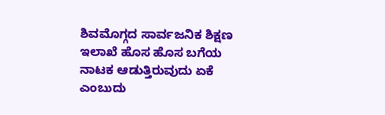ಶಿವಮೊಗ್ಗದ ಸಾರ್ವಜನಿಕ ಶಿಕ್ಷಣ ಇಲಾಖೆ ಹೊಸ ಹೊಸ ಬಗೆಯ ನಾಟಕ ಆಡುತ್ತಿರುವುದು ಏಕೆ ಎಂಬುದು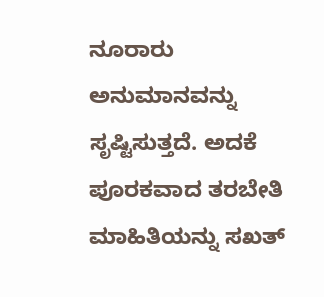ನೂರಾರು ಅನುಮಾನವನ್ನು ಸೃಷ್ಟಿಸುತ್ತದೆ. ಅದಕೆ ಪೂರಕವಾದ ತರಬೇತಿ ಮಾಹಿತಿಯನ್ನು ಸಖತ್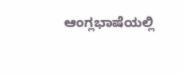ಆಂಗ್ಲಭಾಷೆಯಲ್ಲಿ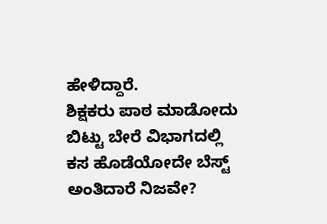ಹೇಳಿದ್ದಾರೆ.
ಶಿಕ್ಷಕರು ಪಾಠ ಮಾಡೋದು ಬಿಟ್ಟು ಬೇರೆ ವಿಭಾಗದಲ್ಲಿ ಕಸ ಹೊಡೆಯೋದೇ ಬೆಸ್ಟ್ ಅಂತಿದಾರೆ ನಿಜವೇ?